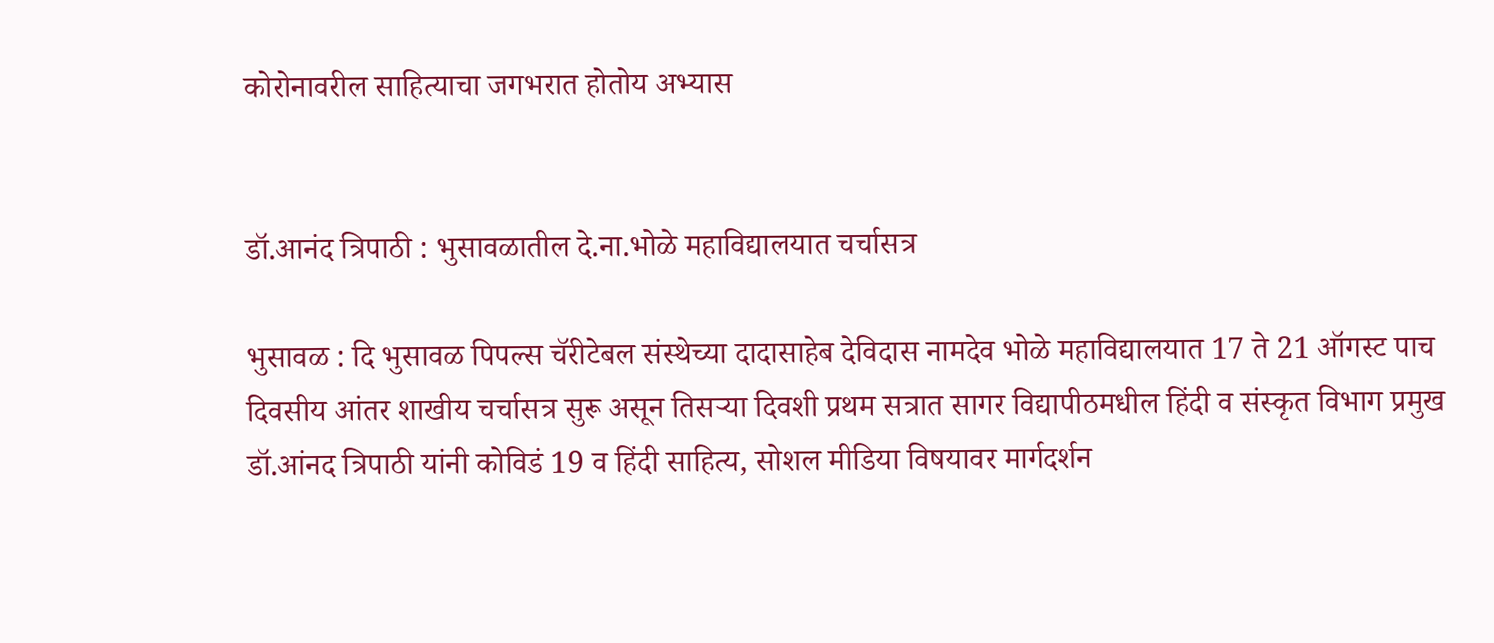कोरोनावरील साहित्याचा जगभरात होतोय अभ्यास


डॉ.आनंद त्रिपाठी : भुसावळातील दे.ना.भोळे महाविद्यालयात चर्चासत्र

भुसावळ : दि भुसावळ पिपल्स चॅरीटेबल संस्थेच्या दादासाहेब देविदास नामदेव भोळे महाविद्यालयात 17 ते 21 ऑगस्ट पाच दिवसीय आंतर शाखीय चर्चासत्र सुरू असून तिसर्‍या दिवशी प्रथम सत्रात सागर विद्यापीठमधील हिंदी व संस्कृत विभाग प्रमुख डॉ.आंनद त्रिपाठी यांनी कोविडं 19 व हिंदी साहित्य, सोशल मीडिया विषयावर मार्गदर्शन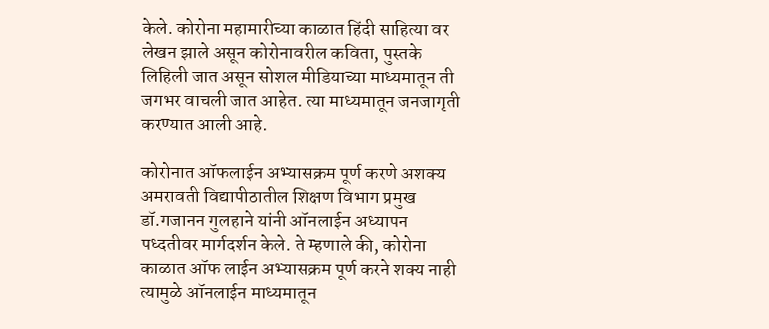केले. कोरोना महामारीच्या काळात हिंदी साहित्या वर लेखन झाले असून कोरोनावरील कविता, पुस्तके लिहिली जात असून सोशल मीडियाच्या माध्यमातून ती जगभर वाचली जात आहेत. त्या माध्यमातून जनजागृती करण्यात आली आहे.

कोरोनात ऑफलाईन अभ्यासक्रम पूर्ण करणे अशक्य
अमरावती विद्यापीठातील शिक्षण विभाग प्रमुख डॉ.गजानन गुलहाने यांनी ऑनलाईन अध्यापन पध्दतीवर मार्गदर्शन केले. ते म्हणाले की, कोरोना काळात ऑफ लाईन अभ्यासक्रम पूर्ण करने शक्य नाही त्यामुळे ऑनलाईन माध्यमातून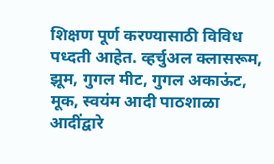शिक्षण पूर्ण करण्यासाठी विविध पध्दती आहेत. व्हर्चुअल क्लासरूम, झूम, गुगल मीट, गुगल अकाऊंट, मूक, स्वयंम आदी पाठशाळा आदींद्वारे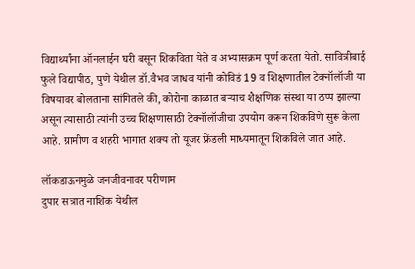विद्यार्थ्यांना ऑनलाईन घरी बसून शिकविता येते व अभ्यासक्रम पूर्ण करता येतो. सावित्रीबाई फुले विद्यापीठ, पुणे येथील डॉ.वैभव जाधव यांनी कोविडं 19 व शिक्षणातील टेक्नॉलॉजी या विषयावर बोलताना सांगितले की, कोरोना काळात बर्‍याच शैक्षणिक संस्था या ठप्प झाल्या असून त्यासाठी त्यांनी उच्च शिक्षणासाठी टेक्नॉलॉजीचा उपयोग करून शिकविणे सुरू केला आहे. ग्रामीण व शहरी भागात शक्य तो यूजर फ्रेंडली माध्यमातून शिकविले जात आहे.

लॉकडाऊनमुळे जनजीवनावर परीणाम
दुपार सत्रात नाशिक येथील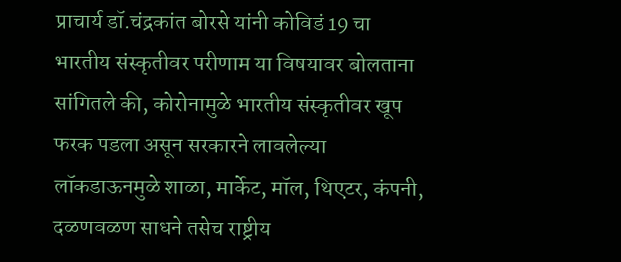प्राचार्य डॉ.चंद्रकांत बोरसे यांनी कोविडं 19 चा भारतीय संस्कृतीवर परीणाम या विषयावर बोलताना सांगितले की, कोरोनामुळे भारतीय संस्कृतीवर खूप फरक पडला असून सरकारने लावलेल्या लॉकडाऊनमुळे शाळा, मार्केट, मॉल, थिएटर, कंपनी, दळणवळण साधने तसेच राष्ट्रीय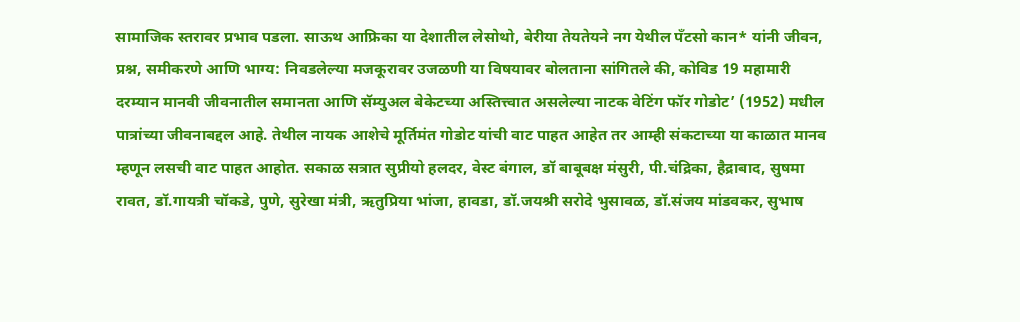सामाजिक स्तरावर प्रभाव पडला. साऊथ आफ्रिका या देशातील लेसोथो, बेरीया तेयतेयने नग येथील पँटसो कान* यांनी जीवन, प्रश्न, समीकरणे आणि भाग्य: निवडलेल्या मजकूरावर उजळणी या विषयावर बोलताना सांगितले की, कोविड 19 महामारी दरम्यान मानवी जीवनातील समानता आणि सॅम्युअल बेकेटच्या अस्तित्त्वात असलेल्या नाटक वेटिंग फॉर गोडोट’ (1952) मधील पात्रांच्या जीवनाबद्दल आहे. तेथील नायक आशेचे मूर्तिमंत गोडोट यांची वाट पाहत आहेत तर आम्ही संकटाच्या या काळात मानव म्हणून लसची वाट पाहत आहोत. सकाळ सत्रात सुप्रीयो हलदर, वेस्ट बंगाल, डॉ बाबूबक्ष मंसुरी, पी.चंद्रिका, हैद्राबाद, सुषमा रावत, डॉ.गायत्री चॉकडे, पुणे, सुरेखा मंत्री, ऋतुप्रिया भांजा, हावडा, डॉ.जयश्री सरोदे भुसावळ, डॉ.संजय मांडवकर, सुभाष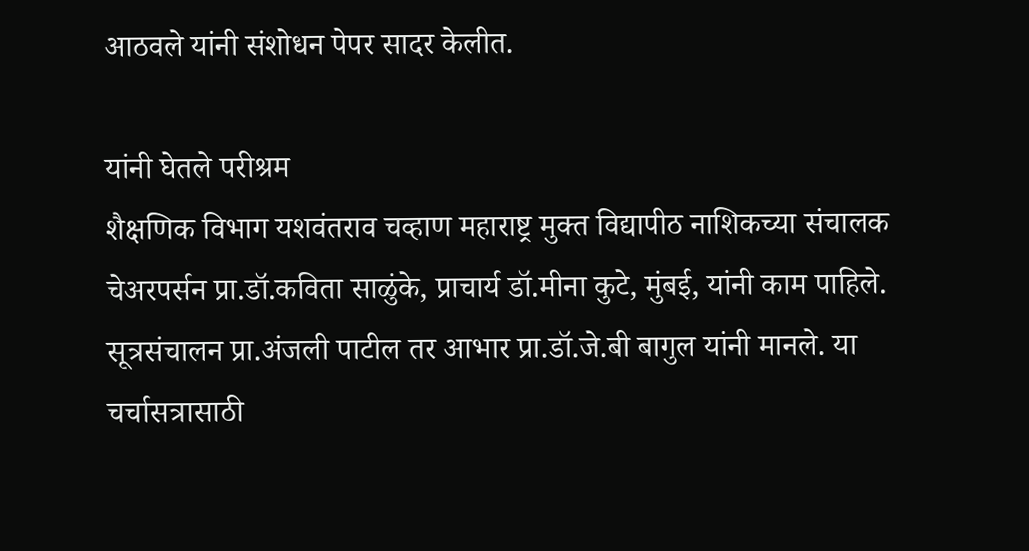आठवले यांनी संशोधन पेपर सादर केलीत.

यांनी घेतले परीश्रम
शैक्षणिक विभाग यशवंतराव चव्हाण महाराष्ट्र मुक्त विद्यापीठ नाशिकच्या संचालक चेअरपर्सन प्रा.डॉ.कविता साळुंके, प्राचार्य डॉ.मीना कुटे, मुंबई, यांनी काम पाहिले. सूत्रसंचालन प्रा.अंजली पाटील तर आभार प्रा.डॉ.जे.बी बागुल यांनी मानले. या चर्चासत्रासाठी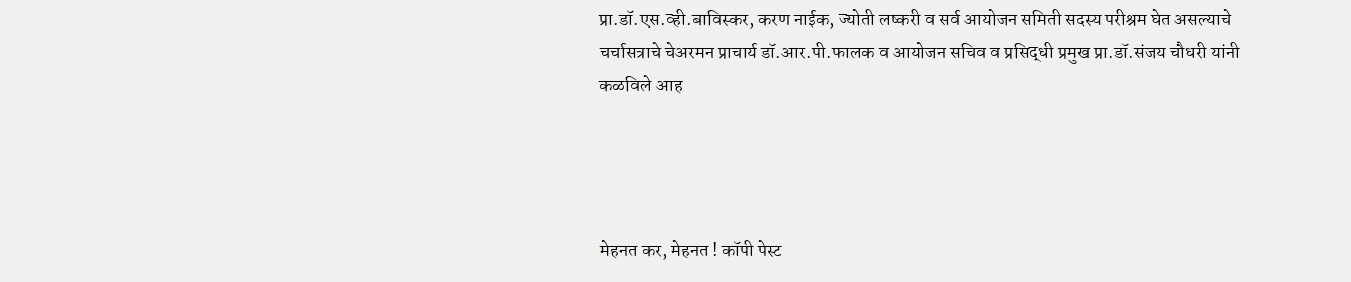प्रा.डॉ.एस.व्ही.बाविस्कर, करण नाईक, ज्योती लष्करी व सर्व आयोजन समिती सदस्य परीश्रम घेत असल्याचे चर्चासत्राचे चेअरमन प्राचार्य डॉ.आर.पी.फालक व आयोजन सचिव व प्रसिद्धी प्रमुख प्रा.डॉ.संजय चौधरी यांनी कळविले आह




मेहनत कर, मेहनत ! कॉपी पेस्ट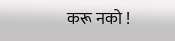करू नको !